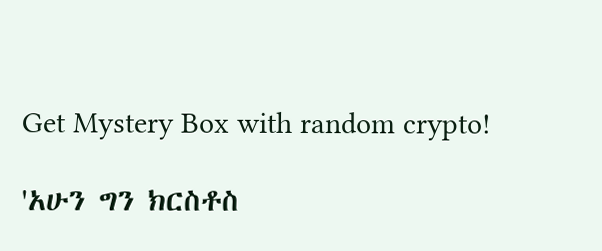Get Mystery Box with random crypto!

'አሁን ግን ክርስቶስ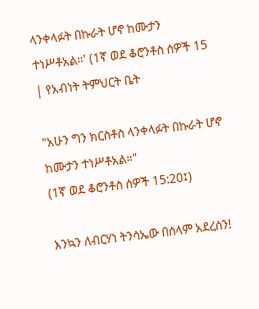ላንቀላፉት በኩራት ሆኖ ከሙታን ተነሥቶአል።' (1ኛ ወደ ቆሮንቶስ ሰዎች 15 | የአብነት ትምህርት ቤት

"አሁን ግን ክርስቶስ ላንቀላፉት በኩራት ሆኖ ከሙታን ተነሥቶአል።"
(1ኛ ወደ ቆሮንቶስ ሰዎች 15:20፤)

እንኳን ለብርሃነ ትንሳኤው በሰላም አደረሰን!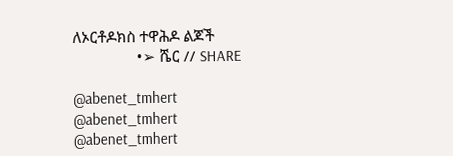ለኦርቶዶክስ ተዋሕዶ ልጆች
                •➢ ሼር // SHARE

@abenet_tmhert
@abenet_tmhert
@abenet_tmhert